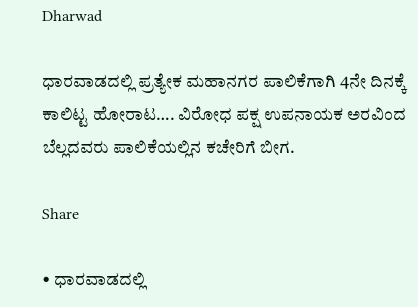Dharwad

ಧಾರವಾಡದಲ್ಲಿ ಪ್ರತ್ಯೇಕ ಮಹಾನಗರ ಪಾಲಿಕೆಗಾಗಿ 4ನೇ ದಿನಕ್ಕೆ ಕಾಲಿಟ್ಟ ಹೋರಾಟ…. ವಿರೋಧ ಪಕ್ಷ ಉಪನಾಯಕ ಅರವಿಂದ ಬೆಲ್ಲದವರು ಪಾಲಿಕೆಯಲ್ಲಿನ ಕಚೇರಿಗೆ ಬೀಗ.

Share

• ಧಾರವಾಡದಲ್ಲಿ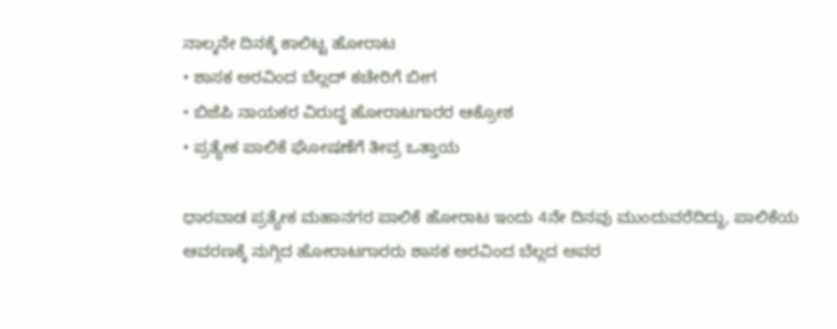ನಾಲ್ಕನೇ ದಿನಕ್ಕೆ ಕಾಲಿಟ್ಟ ಹೋರಾಟ
• ಶಾಸಕ ಅರವಿಂದ ಬೆಲ್ಲದ್ ಕಚೇರಿಗೆ ಬೀಗ
• ಬಿಜೆಪಿ ನಾಯಕರ ವಿರುದ್ಧ ಹೋರಾಟಗಾರರ ಆಕ್ರೋಶ
• ಪ್ರತ್ಯೇಕ ಪಾಲಿಕೆ ಘೋಷಣೆಗೆ ತೀವ್ರ ಒತ್ತಾಯ

ಧಾರವಾಡ ಪ್ರತ್ಯೇಕ ಮಹಾನಗರ ಪಾಲಿಕೆ ಹೋರಾಟ ಇಂದು 4ನೇ ದಿನವು ಮುಂದುವರೆದಿದ್ದು, ಪಾಲಿಕೆಯ ಆವರಣಕ್ಕೆ ನುಗ್ಗಿದ ಹೋರಾಟಗಾರರು ಶಾಸಕ ಅರವಿಂದ ಬೆಲ್ಲದ ಅವರ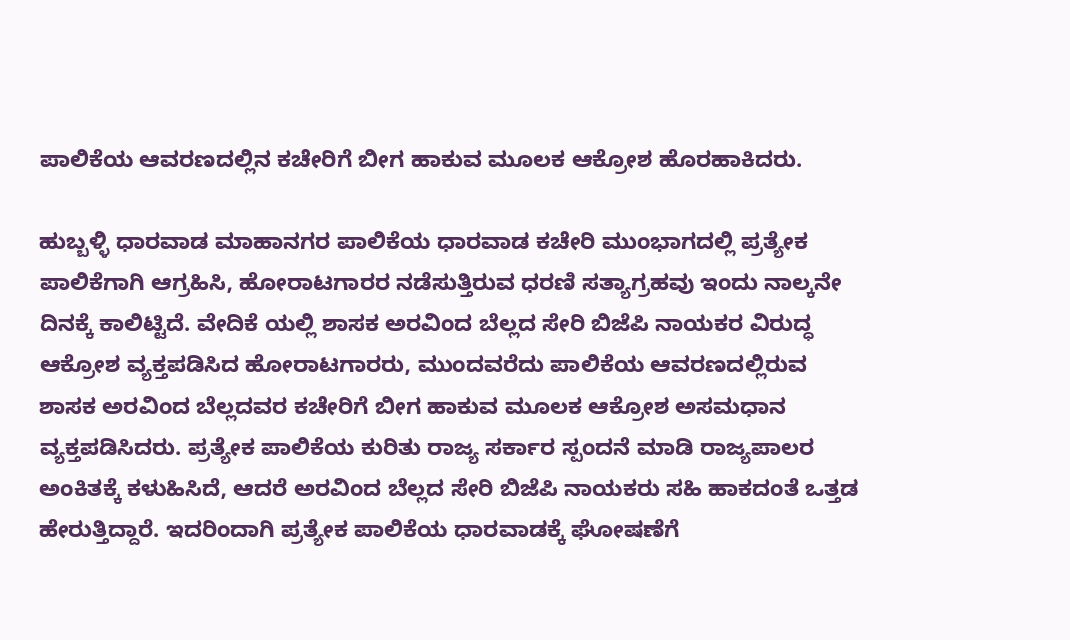ಪಾಲಿಕೆಯ ಆವರಣದಲ್ಲಿನ ಕಚೇರಿಗೆ ಬೀಗ ಹಾಕುವ ಮೂಲಕ ಆಕ್ರೋಶ ಹೊರಹಾಕಿದರು.

ಹುಬ್ಬಳ್ಳಿ ಧಾರವಾಡ ಮಾಹಾನಗರ ಪಾಲಿಕೆಯ ಧಾರವಾಡ ಕಚೇರಿ ಮುಂಭಾಗದಲ್ಲಿ ಪ್ರತ್ಯೇಕ ಪಾಲಿಕೆಗಾಗಿ ಆಗ್ರಹಿಸಿ, ಹೋರಾಟಗಾರರ ನಡೆಸುತ್ತಿರುವ ಧರಣಿ ಸತ್ಯಾಗ್ರಹವು ಇಂದು ನಾಲ್ಕನೇ ದಿನಕ್ಕೆ ಕಾಲಿಟ್ಟಿದೆ. ವೇದಿಕೆ ಯಲ್ಲಿ ಶಾಸಕ ಅರವಿಂದ ಬೆಲ್ಲದ ಸೇರಿ ಬಿಜೆಪಿ ನಾಯಕರ ವಿರುದ್ಧ ಆಕ್ರೋಶ ವ್ಯಕ್ತಪಡಿಸಿದ ಹೋರಾಟಗಾರರು, ಮುಂದವರೆದು ಪಾಲಿಕೆಯ ಆವರಣದಲ್ಲಿರುವ ಶಾಸಕ ಅರವಿಂದ ಬೆಲ್ಲದವರ ಕಚೇರಿಗೆ ಬೀಗ ಹಾಕುವ ಮೂಲಕ ಆಕ್ರೋಶ ಅಸಮಧಾನ ವ್ಯಕ್ತಪಡಿಸಿದರು. ಪ್ರತ್ಯೇಕ ಪಾಲಿಕೆಯ ಕುರಿತು ರಾಜ್ಯ ಸರ್ಕಾರ ಸ್ಪಂದನೆ ಮಾಡಿ ರಾಜ್ಯಪಾಲರ ಅಂಕಿತಕ್ಕೆ ಕಳುಹಿಸಿದೆ, ಆದರೆ ಅರವಿಂದ ಬೆಲ್ಲದ ಸೇರಿ ಬಿಜೆಪಿ ನಾಯಕರು ಸಹಿ ಹಾಕದಂತೆ ಒತ್ತಡ ಹೇರುತ್ತಿದ್ದಾರೆ. ಇದರಿಂದಾಗಿ ಪ್ರತ್ಯೇಕ ಪಾಲಿಕೆಯ ಧಾರವಾಡಕ್ಕೆ ಘೋಷಣೆಗೆ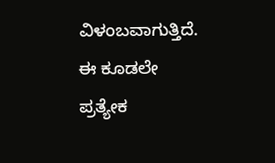ವಿಳಂಬವಾಗುತ್ತಿದೆ. ಈ ಕೂಡಲೇ ಪ್ರತ್ಯೇಕ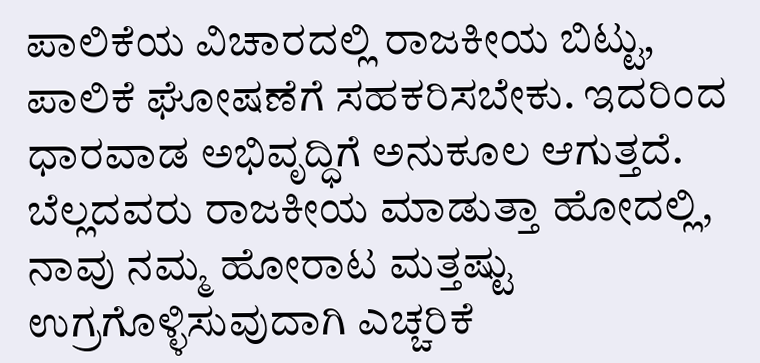ಪಾಲಿಕೆಯ ವಿಚಾರದಲ್ಲಿ ರಾಜಕೀಯ ಬಿಟ್ಟು, ಪಾಲಿಕೆ ಘೋಷಣೆಗೆ ಸಹಕರಿಸಬೇಕು. ಇದರಿಂದ ಧಾರವಾಡ ಅಭಿವೃದ್ಧಿಗೆ ಅನುಕೂಲ ಆಗುತ್ತದೆ. ಬೆಲ್ಲದವರು ರಾಜಕೀಯ ಮಾಡುತ್ತಾ ಹೋದಲ್ಲಿ, ನಾವು ನಮ್ಮ ಹೋರಾಟ ಮತ್ತಷ್ಟು ಉಗ್ರಗೊಳ್ಳಿಸುವುದಾಗಿ ಎಚ್ಚರಿಕೆ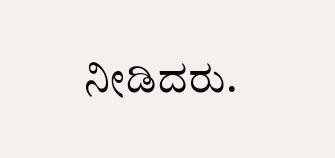ನೀಡಿದರು.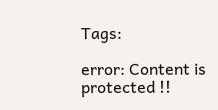Tags:

error: Content is protected !!